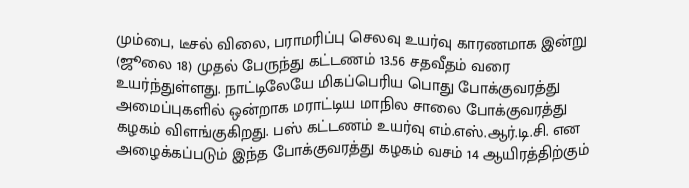மும்பை, டீசல் விலை, பராமரிப்பு செலவு உயர்வு காரணமாக இன்று (ஜூலை 18) முதல் பேருந்து கட்டணம் 13.56 சதவீதம் வரை உயர்ந்துள்ளது. நாட்டிலேயே மிகப்பெரிய பொது போக்குவரத்து அமைப்புகளில் ஒன்றாக மராட்டிய மாநில சாலை போக்குவரத்து கழகம் விளங்குகிறது. பஸ் கட்டணம் உயர்வு எம்.எஸ்.ஆர்.டி.சி. என அழைக்கப்படும் இந்த போக்குவரத்து கழகம் வசம் 14 ஆயிரத்திற்கும்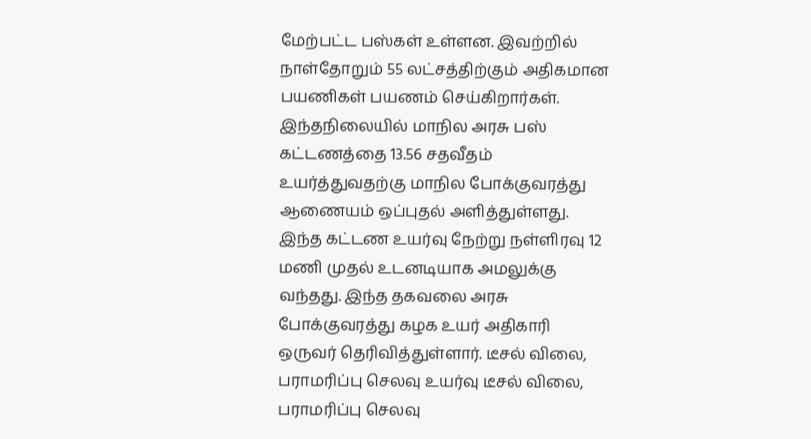மேற்பட்ட பஸ்கள் உள்ளன. இவற்றில் நாள்தோறும் 55 லட்சத்திற்கும் அதிகமான பயணிகள் பயணம் செய்கிறார்கள். இந்தநிலையில் மாநில அரசு பஸ் கட்டணத்தை 13.56 சதவீதம் உயர்த்துவதற்கு மாநில போக்குவரத்து ஆணையம் ஒப்புதல் அளித்துள்ளது. இந்த கட்டண உயர்வு நேற்று நள்ளிரவு 12 மணி முதல் உடனடியாக அமலுக்கு வந்தது. இந்த தகவலை அரசு போக்குவரத்து கழக உயர் அதிகாரி ஒருவர் தெரிவித்துள்ளார். டீசல் விலை, பராமரிப்பு செலவு உயர்வு டீசல் விலை, பராமரிப்பு செலவு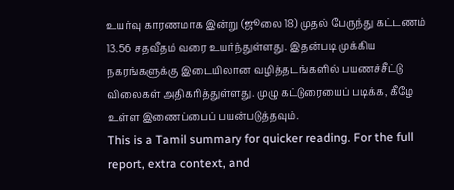உயர்வு காரணமாக இன்று (ஜூலை 18) முதல் பேருந்து கட்டணம் 13.56 சதவீதம் வரை உயர்ந்துள்ளது. இதன்படி முக்கிய நகரங்களுக்கு இடையிலான வழித்தடங்களில் பயணச்சீட்டு விலைகள் அதிகரித்துள்ளது. முழு கட்டுரையைப் படிக்க, கீழே உள்ள இணைப்பைப் பயன்படுத்தவும்.
This is a Tamil summary for quicker reading. For the full report, extra context, and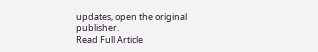updates, open the original publisher.
Read Full Article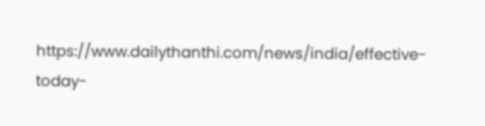https://www.dailythanthi.com/news/india/effective-today-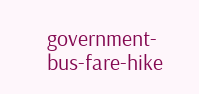government-bus-fare-hike